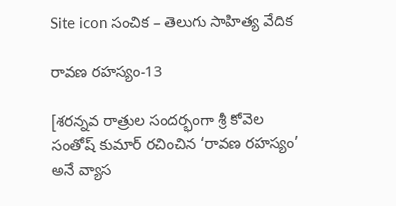Site icon సంచిక – తెలుగు సాహిత్య వేదిక

రావణ రహస్యం-13

[శరన్నవ రాత్రుల సందర్భంగా శ్రీ కోవెల సంతోష్ కుమార్ రచించిన ‘రావణ రహస్యం’ అనే వ్యాస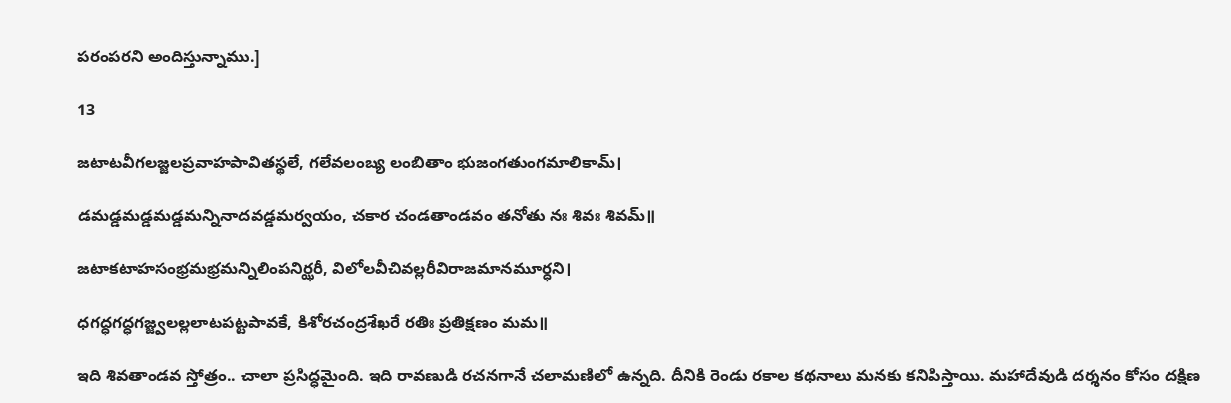పరంపరని అందిస్తున్నాము.]

13

జటాటవీగలజ్జలప్రవాహపావితస్థలే, గలేవలంబ్య లంబితాం భుజంగతుంగమాలికామ్।

డమడ్డమడ్డమడ్డమన్నినాదవడ్డమర్వయం, చకార చండతాండవం తనోతు నః శివః శివమ్॥

జటాకటాహసంభ్రమభ్రమన్నిలింపనిర్ఝరీ, విలోలవీచివల్లరీవిరాజమానమూర్ధని।

ధగద్ధగద్ధగజ్జ్వలల్లలాటపట్టపావకే, కిశోరచంద్రశేఖరే రతిః ప్రతిక్షణం మమ॥

ఇది శివతాండవ స్తోత్రం.. చాలా ప్రసిద్ధమైంది. ఇది రావణుడి రచనగానే చలామణిలో ఉన్నది. దీనికి రెండు రకాల కథనాలు మనకు కనిపిస్తాయి. మహాదేవుడి దర్శనం కోసం దక్షిణ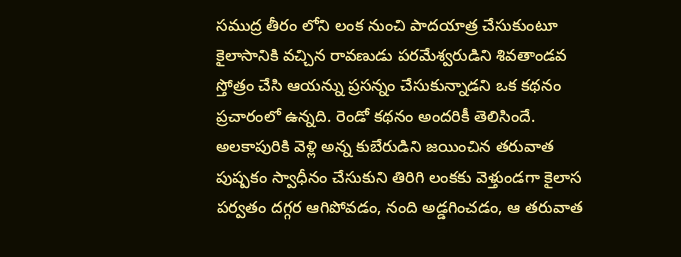సముద్ర తీరం లోని లంక నుంచి పాదయాత్ర చేసుకుంటూ కైలాసానికి వచ్చిన రావణుడు పరమేశ్వరుడిని శివతాండవ స్తోత్రం చేసి ఆయన్ను ప్రసన్నం చేసుకున్నాడని ఒక కథనం ప్రచారంలో ఉన్నది. రెండో కథనం అందరికీ తెలిసిందే. అలకాపురికి వెళ్లి అన్న కుబేరుడిని జయించిన తరువాత పుష్పకం స్వాధీనం చేసుకుని తిరిగి లంకకు వెళ్తుండగా కైలాస పర్వతం దగ్గర ఆగిపోవడం, నంది అడ్డగించడం, ఆ తరువాత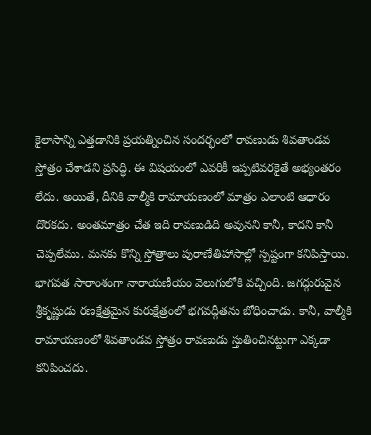కైలాసాన్ని ఎత్తడానికి ప్రయత్నించిన సందర్భంలో రావణుడు శివతాండవ స్తోత్రం చేశాడని ప్రసిద్ధి. ఈ విషయంలో ఎవరికీ ఇప్పటివరకైతే అభ్యంతరం లేదు. అయితే, దీనికి వాల్మీకి రామాయణంలో మాత్రం ఎలాంటి ఆధారం దొరకదు. అంతమాత్రం చేత ఇది రావణుడిది అవునని కానీ, కాదని కానీ చెప్పలేము. మనకు కొన్ని స్తోత్రాలు పురాణేతిహాసాల్లో స్పష్టంగా కనిపిస్తాయి. భాగవత సారాంశంగా నారాయణీయం వెలుగులోకి వచ్చింది. జగద్గురువైన శ్రీకృష్ణుడు రణక్షేత్రమైన కురుక్షేత్రంలో భగవద్గీతను బోధించాడు. కానీ, వాల్మీకి రామాయణంలో శివతాండవ స్తోత్రం రావణుడు స్తుతించినట్టుగా ఎక్కడా కనిపించదు.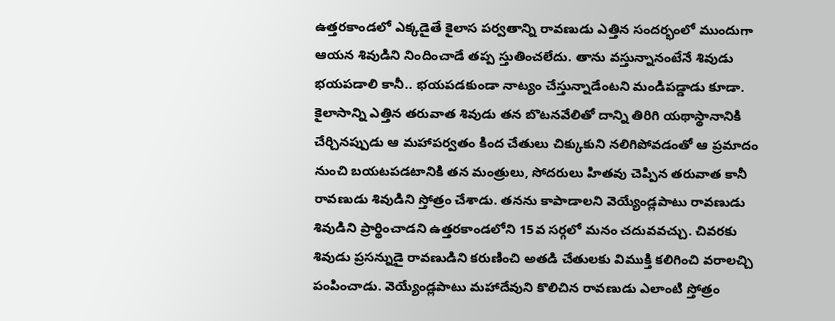ఉత్తరకాండలో ఎక్కడైతే కైలాస పర్వతాన్ని రావణుడు ఎత్తిన సందర్భంలో ముందుగా ఆయన శివుడిని నిందించాడే తప్ప స్తుతించలేదు. తాను వస్తున్నానంటేనే శివుడు భయపడాలి కానీ.. భయపడకుండా నాట్యం చేస్తున్నాడేంటని మండిపడ్డాడు కూడా. కైలాసాన్ని ఎత్తిన తరువాత శివుడు తన బొటనవేలితో దాన్ని తిరిగి యథాస్థానానికి చేర్చినప్పుడు ఆ మహాపర్వతం కింద చేతులు చిక్కుకుని నలిగిపోవడంతో ఆ ప్రమాదం నుంచి బయటపడటానికి తన మంత్రులు, సోదరులు హితవు చెప్పిన తరువాత కానీ రావణుడు శివుడిని స్తోత్రం చేశాడు. తనను కాపాడాలని వెయ్యేండ్లపాటు రావణుడు శివుడిని ప్రార్థించాడని ఉత్తరకాండలోని 15వ సర్గలో మనం చదువవచ్చు. చివరకు శివుడు ప్రసన్నుడై రావణుడిని కరుణించి అతడి చేతులకు విముక్తి కలిగించి వరాలచ్చి పంపించాడు. వెయ్యేండ్లపాటు మహాదేవుని కొలిచిన రావణుడు ఎలాంటి స్తోత్రం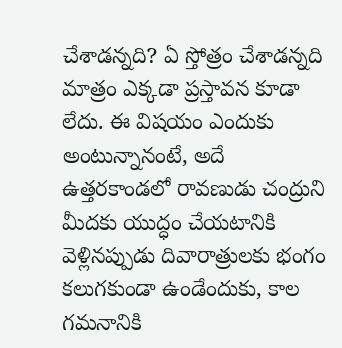చేశాడన్నది? ఏ స్తోత్రం చేశాడన్నది మాత్రం ఎక్కడా ప్రస్తావన కూడా లేదు. ఈ విషయం ఎందుకు అంటున్నానంటే, అదే ఉత్తరకాండలో రావణుడు చంద్రుని మీదకు యుద్ధం చేయటానికి వెళ్లినప్పుడు దివారాత్రులకు భంగం కలుగకుండా ఉండేందుకు, కాల గమనానికి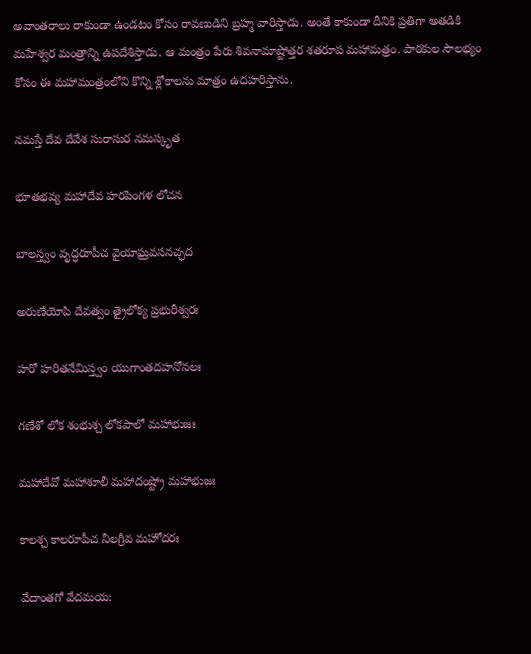అవాంతరాలు రాకుండా ఉండటం కోసం రావణుడిని బ్రహ్మ వారిస్తాడు. అంతే కాకుండా దీనికి ప్రతిగా అతడికి మహేశ్వర మంత్రాన్ని ఉపదేశిస్తాడు. ఆ మంత్రం పేరు శివనామాష్టోత్తర శతరూప మహామత్రం. పాఠకుల సౌలభ్యం కోసం ఈ మహామంత్రంలోని కొన్ని శ్లోకాలను మాత్రం ఉదహరిస్తాను.

నమస్తే దేవ దేవేశ సురాసుర నమస్కృత

భూతభవ్య మహాదేవ హరపింగళ లోచన

బాలస్త్వం వృద్ధరూపీచ వైయాఘ్రవసనచ్ఛద

అరుణేయోపి దేవత్వం త్రైలోక్య ప్రభురీశ్వరః

హరో హరితనేమిస్త్వం యుగాంతదహనోనలః

గణేశో లోక శంభుశ్చ లోకపాలో మహాభుజః

మహాదేవో మహాశూలీ మహాదంష్ట్రో మహాభుజః

కాలశ్చ కాలరూపీచ నీలగ్రీవ మహోదరః

వేదాంతగో వేదమయ: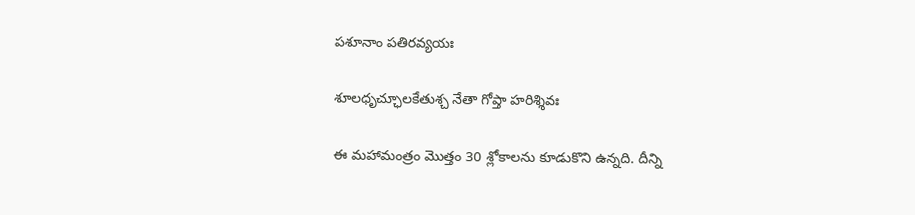పశూనాం పతిరవ్యయః

శూలధృచ్ఛూలకేతుశ్చ నేతా గోప్తా హరిశ్శివః

ఈ మహామంత్రం మొత్తం 30 శ్లోకాలను కూడుకొని ఉన్నది. దీన్ని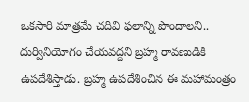ఒకసారి మాత్రమే చదివి ఫలాన్ని పొందాలని.. దుర్వినియోగం చేయవద్దని బ్రహ్మ రావణుడికి ఉపదేశిస్తాడు. బ్రహ్మ ఉపదేశించిన ఈ మహామంత్రం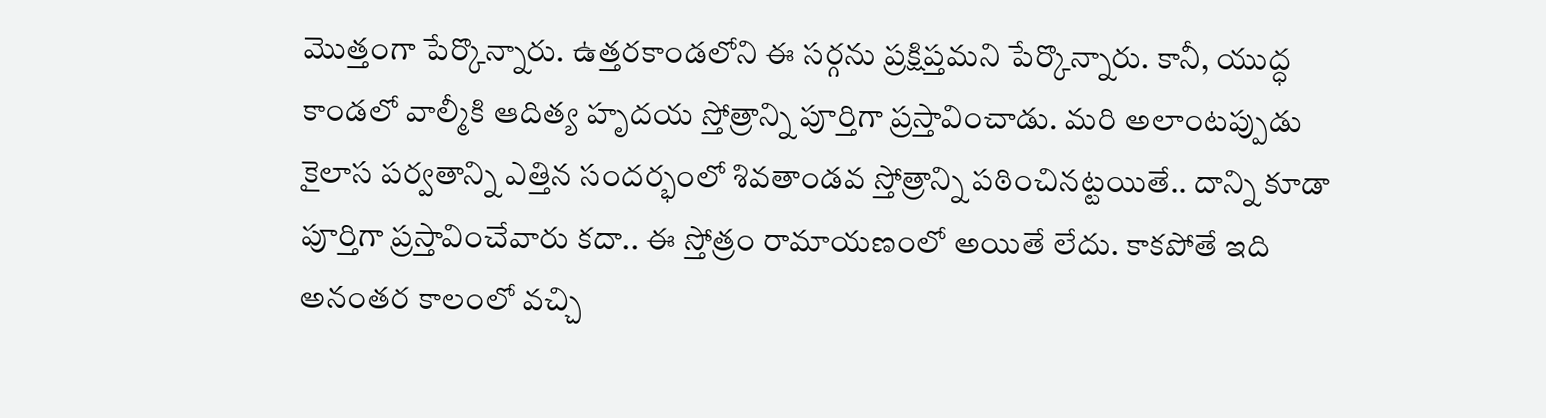మొత్తంగా పేర్కొన్నారు. ఉత్తరకాండలోని ఈ సర్గను ప్రక్షిప్తమని పేర్కొన్నారు. కానీ, యుద్ధ కాండలో వాల్మీకి ఆదిత్య హృదయ స్తోత్రాన్ని పూర్తిగా ప్రస్తావించాడు. మరి అలాంటప్పుడు కైలాస పర్వతాన్ని ఎత్తిన సందర్భంలో శివతాండవ స్తోత్రాన్ని పఠించినట్టయితే.. దాన్ని కూడా పూర్తిగా ప్రస్తావించేవారు కదా.. ఈ స్తోత్రం రామాయణంలో అయితే లేదు. కాకపోతే ఇది అనంతర కాలంలో వచ్చి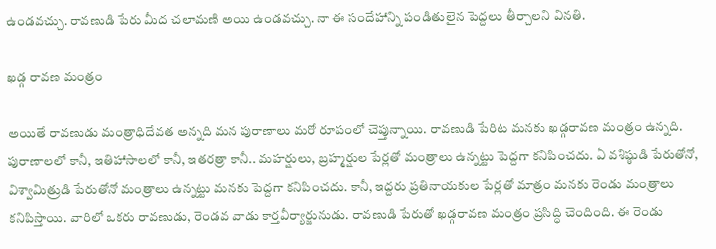ఉండవచ్చు. రావణుడి పేరు మీద చలామణి అయి ఉండవచ్చు. నా ఈ సందేహాన్ని పండితులైన పెద్దలు తీర్చాలని వినతి.

ఖడ్గ రావణ మంత్రం

అయితే రావణుడు మంత్రాధిదేవత అన్నది మన పురాణాలు మరో రూపంలో చెప్తున్నాయి. రావణుడి పేరిట మనకు ఖడ్గరావణ మంత్రం ఉన్నది. పురాణాలలో కానీ, ఇతిహాసాలలో కానీ, ఇతరత్రా కానీ.. మహర్షులు, బ్రహ్మర్షుల పేర్లతో మంత్రాలు ఉన్నట్టు పెద్దగా కనిపించదు. ఏ వశిష్ఠుడి పేరుతోనో, విశ్వామిత్రుడి పేరుతోనో మంత్రాలు ఉన్నట్టు మనకు పెద్దగా కనిపించదు. కానీ, ఇద్దరు ప్రతినాయకుల పేర్లతో మాత్రం మనకు రెండు మంత్రాలు కనిపిస్తాయి. వారిలో ఒకరు రావణుడు, రెండవ వాడు కార్తవీర్యార్జునుడు. రావణుడి పేరుతో ఖడ్గరావణ మంత్రం ప్రసిద్ధి చెందింది. ఈ రెండు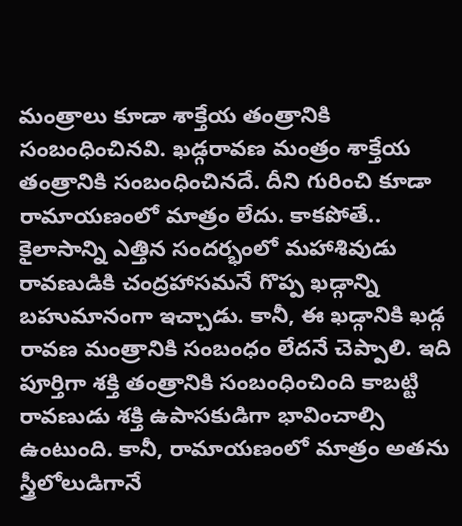మంత్రాలు కూడా శాక్తేయ తంత్రానికి సంబంధించినవి. ఖడ్గరావణ మంత్రం శాక్తేయ తంత్రానికి సంబంధించినదే. దీని గురించి కూడా రామాయణంలో మాత్రం లేదు. కాకపోతే.. కైలాసాన్ని ఎత్తిన సందర్భంలో మహాశివుడు రావణుడికి చంద్రహాసమనే గొప్ప ఖడ్గాన్ని బహుమానంగా ఇచ్చాడు. కానీ, ఈ ఖడ్గానికి ఖడ్గ రావణ మంత్రానికి సంబంధం లేదనే చెప్పాలి. ఇది పూర్తిగా శక్తి తంత్రానికి సంబంధించింది కాబట్టి రావణుడు శక్తి ఉపాసకుడిగా భావించాల్సి ఉంటుంది. కానీ, రామాయణంలో మాత్రం అతను స్త్రీలోలుడిగానే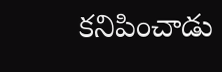కనిపించాడు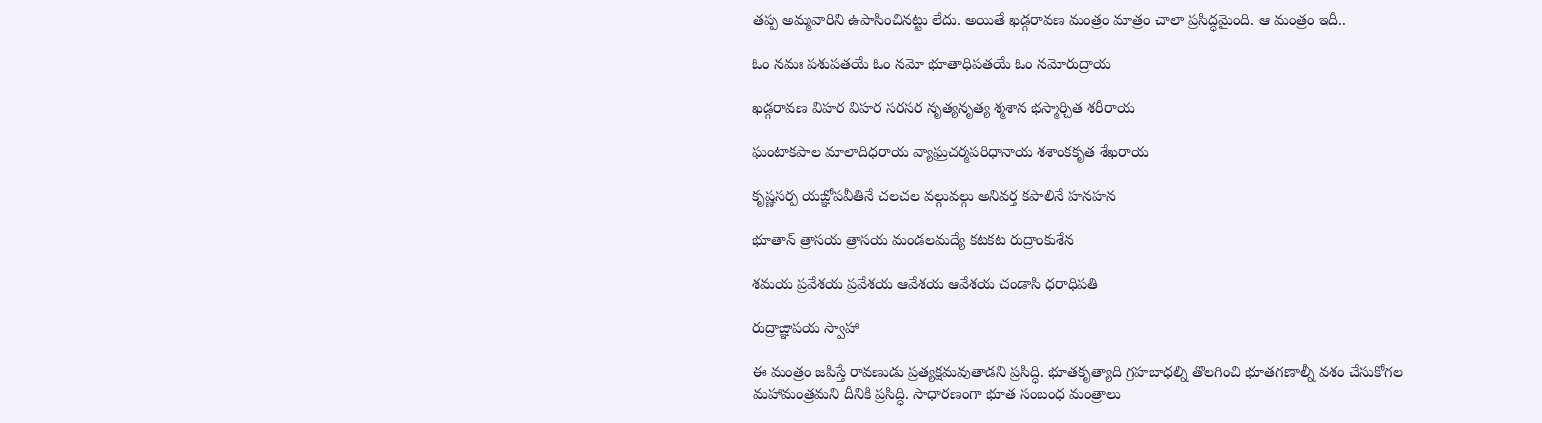తప్ప అమ్మవారిని ఉపాసించినట్టు లేదు. అయితే ఖడ్గరావణ మంత్రం మాత్రం చాలా ప్రసిద్ధమైంది. ఆ మంత్రం ఇదీ..

ఓం నమః పశుపతయే ఓం నమో భూతాధిపతయే ఓం నమోరుద్రాయ

ఖడ్గరావణ విహర విహర సరసర నృత్యనృత్య శ్మశాన భస్మార్చిత శరీరాయ

ఘంటాకపాల మాలాదిధరాయ వ్యాఘ్రచర్మపరిధానాయ శశాంకకృత శేఖరాయ

కృష్ణసర్ప యఙ్ఞోపవీతినే చలచల వల్గువల్గు అనివర్త కపాలినే హనహన

భూతాన్ త్రాసయ త్రాసయ మండలమద్యే కటకట రుద్రాంకుశేన

శమయ ప్రవేశయ ప్రవేశయ ఆవేశయ ఆవేశయ చండాసి ధరాధిపతి

రుద్రాఙ్ఞాపయ స్వాహా

ఈ మంత్రం జపిస్తే రావణుడు ప్రత్యక్షమవుతాడని ప్రసిద్ధి. భూతకృత్యాది గ్రహబాధల్ని తొలగించి భూతగణాల్నీ వశం చేసుకోగల మహామంత్రమని దీనికి ప్రసిద్ధి. సాధారణంగా భూత సంబంధ మంత్రాలు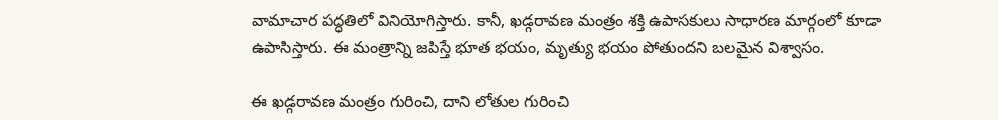వామాచార పద్ధతిలో వినియోగిస్తారు. కానీ, ఖడ్గరావణ మంత్రం శక్తి ఉపాసకులు సాధారణ మార్గంలో కూడా ఉపాసిస్తారు. ఈ మంత్రాన్ని జపిస్తే భూత భయం, మృత్యు భయం పోతుందని బలమైన విశ్వాసం.

ఈ ఖడ్గరావణ మంత్రం గురించి, దాని లోతుల గురించి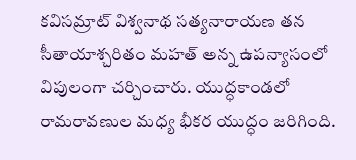కవిసమ్రాట్ విశ్వనాథ సత్యనారాయణ తన సీతాయాశ్చరితం మహత్ అన్న ఉపన్యాసంలో విపులంగా చర్చించారు. యుద్ధకాండలో రామరావణుల మధ్య భీకర యుద్ధం జరిగింది.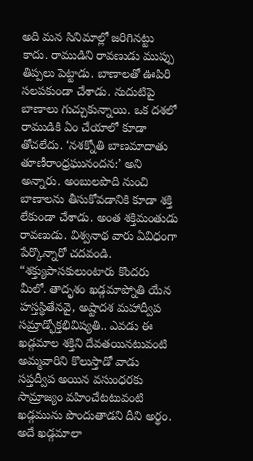అది మన సినిమాల్లో జరిగినట్టు కాదు. రాముడిని రావణుడు ముప్పు తిప్పలు పెట్టాడు. బాణాలతో ఊపిరి సలపకుండా చేశాడు. నుదుటిపై బాణాలు గుచ్చుకున్నాయి. ఒక దశలో రాముడికి ఏం చేయాలో కూడా తోచలేదు. ‘నశక్నోతి బాణమాదాతు తూణీరాంధ్రఘునందన:’ అని అన్నారు. అంబులపొది నుంచి బాణాలను తీసుకోవడానికి కూడా శక్తి లేకుండా చేశాడు. అంత శక్తిమంతుడు రావణుడు. విశ్వనాథ వారు ఏవిధంగా పేర్కొన్నారో చదవండి. “శక్త్యుపాసకులుంటారు కొందరు మీలో. తాదృశం ఖడ్గమాప్నోతి యేన హస్తస్థితేనవై, అష్టాదశ మహాద్వీప సమ్రాడ్భోక్తభివిష్యతి.. ఎవడు ఈ ఖడ్గమాల శక్తిని దేవతయినటువంటి అమ్మవారిని కొలుస్తాడో వాడు సప్తద్వీప అయిన వసుంధరకు సామ్రాజ్యం వహించేటటువంటి ఖడ్గమును పొందుతాడని దీని అర్థం. అదే ఖడ్గమాలా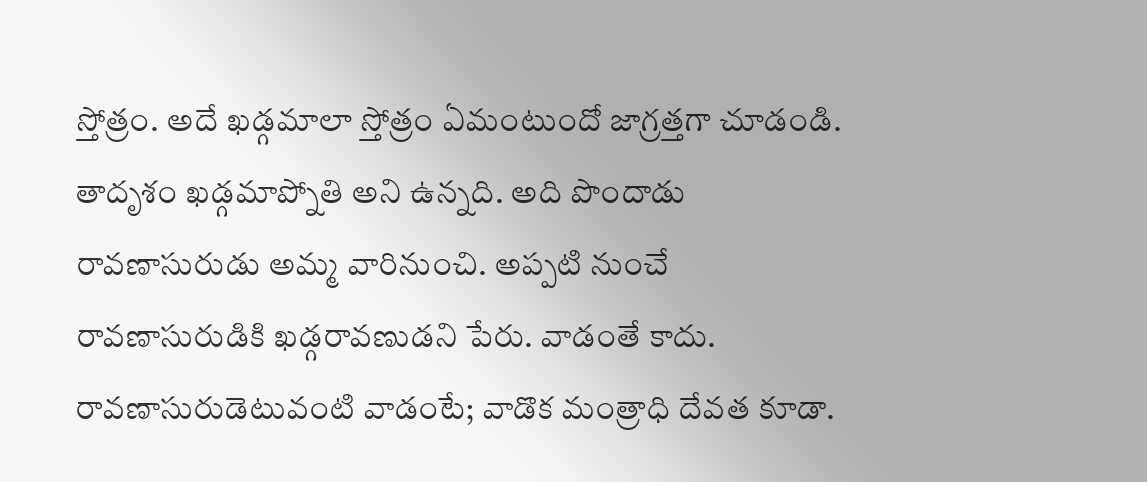స్తోత్రం. అదే ఖడ్గమాలా స్తోత్రం ఏమంటుందో జాగ్రత్తగా చూడండి. తాదృశం ఖడ్గమాప్నోతి అని ఉన్నది. అది పొందాడు రావణాసురుడు అమ్మ వారినుంచి. అప్పటి నుంచే రావణాసురుడికి ఖడ్గరావణుడని పేరు. వాడంతే కాదు. రావణాసురుడెటువంటి వాడంటే; వాడొక మంత్రాధి దేవత కూడా.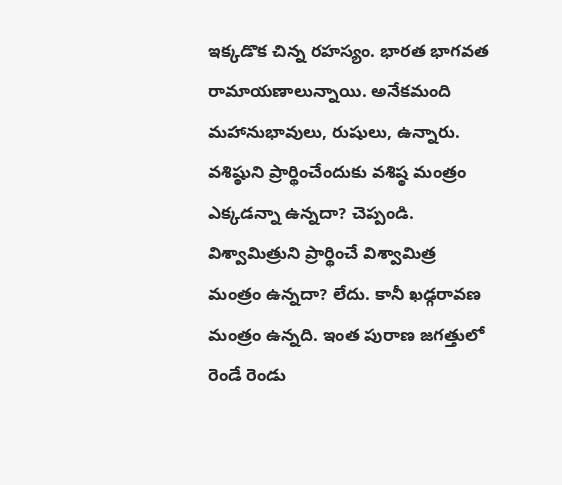ఇక్కడొక చిన్న రహస్యం. భారత భాగవత రామాయణాలున్నాయి. అనేకమంది మహానుభావులు, రుషులు, ఉన్నారు. వశిష్ఠుని ప్రార్థించేందుకు వశిష్ఠ మంత్రం ఎక్కడన్నా ఉన్నదా? చెప్పండి. విశ్వామిత్రుని ప్రార్థించే విశ్వామిత్ర మంత్రం ఉన్నదా? లేదు. కానీ ఖఢ్గరావణ మంత్రం ఉన్నది. ఇంత పురాణ జగత్తులో రెండే రెండు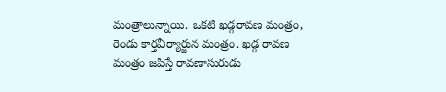మంత్రాలున్నాయి. ఒకటి ఖడ్గరావణ మంత్రం, రెండు కార్తవీర్యార్జున మంత్రం. ఖడ్గ రావణ మంత్రం జపిస్తే రావణాసురుడు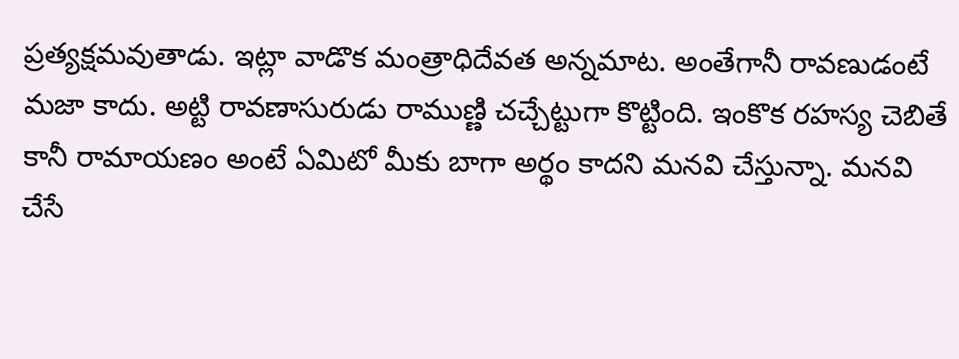ప్రత్యక్షమవుతాడు. ఇట్లా వాడొక మంత్రాధిదేవత అన్నమాట. అంతేగానీ రావణుడంటే మజా కాదు. అట్టి రావణాసురుడు రాముణ్ణి చచ్చేట్టుగా కొట్టింది. ఇంకొక రహస్య చెబితే కానీ రామాయణం అంటే ఏమిటో మీకు బాగా అర్థం కాదని మనవి చేస్తున్నా. మనవి చేసే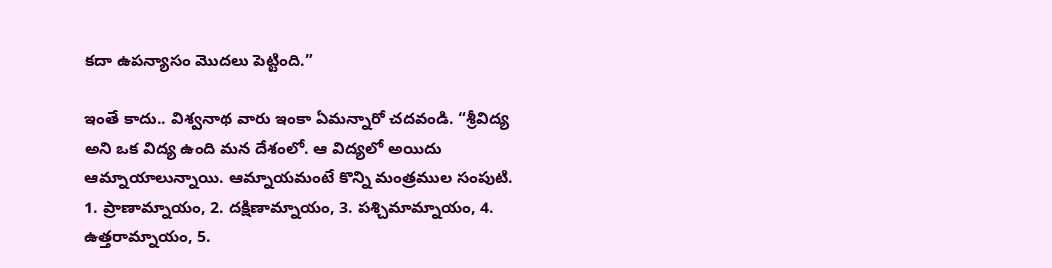కదా ఉపన్యాసం మొదలు పెట్టింది.”

ఇంతే కాదు.. విశ్వనాథ వారు ఇంకా ఏమన్నారో చదవండి. “శ్రీవిద్య అని ఒక విద్య ఉంది మన దేశంలో. ఆ విద్యలో అయిదు ఆమ్నాయాలున్నాయి. ఆమ్నాయమంటే కొన్ని మంత్రముల సంపుటి. 1. ప్రాణామ్నాయం, 2. దక్షిణామ్నాయం, 3. పశ్చిమామ్నాయం, 4. ఉత్తరామ్నాయం, 5.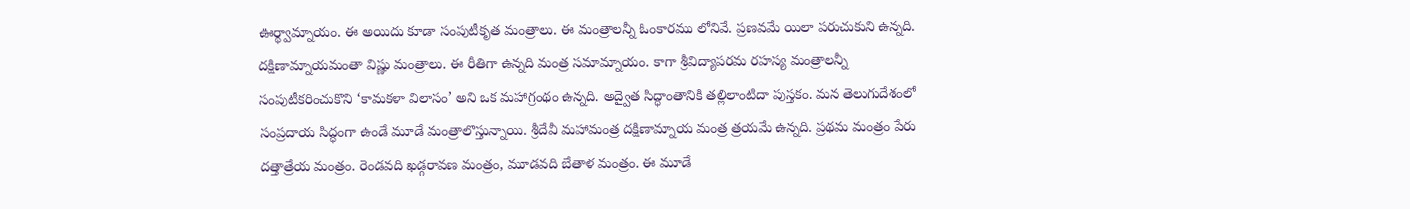ఊర్థ్వామ్నాయం. ఈ అయిదు కూడా సంపుటీకృత మంత్రాలు. ఈ మంత్రాలన్నీ ఓంకారము లోనివే. ప్రణవమే యిలా పరుచుకుని ఉన్నది. దక్షిణామ్నాయమంతా విష్ణు మంత్రాలు. ఈ రీతిగా ఉన్నది మంత్ర సమామ్నాయం. కాగా శ్రీవిద్యాపరమ రహస్య మంత్రాలన్నీ సంపుటీకరించుకొని ‘కామకళా విలాసం’ అని ఒక మహాగ్రంథం ఉన్నది. అద్వైత సిద్ధాంతానికి తల్లిలాంటిదా పుస్తకం. మన తెలుగుదేశంలో సంప్రదాయ సిద్ధంగా ఉండే మూడే మంత్రాలొస్తున్నాయి. శ్రీదేవీ మహామంత్ర దక్షిణామ్నాయ మంత్ర త్రయమే ఉన్నది. ప్రథమ మంత్రం పేరు దత్తాత్రేయ మంత్రం. రెండవది ఖడ్గరావణ మంత్రం, మూడవది బేతాళ మంత్రం. ఈ మూడే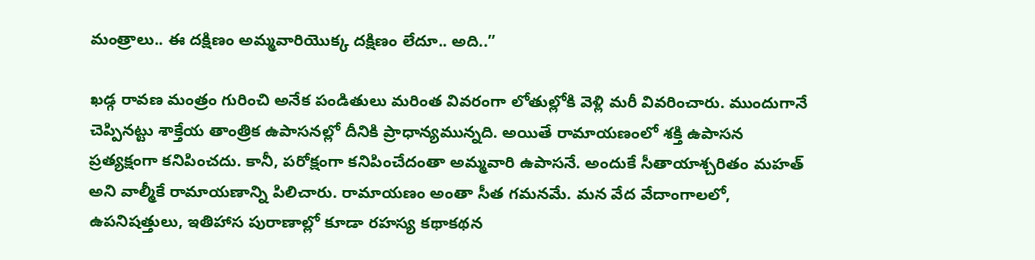మంత్రాలు.. ఈ దక్షిణం అమ్మవారియొక్క దక్షిణం లేదూ.. అది..”

ఖడ్గ రావణ మంత్రం గురించి అనేక పండితులు మరింత వివరంగా లోతుల్లోకి వెళ్లి మరీ వివరించారు. ముందుగానే చెప్పినట్టు శాక్తేయ తాంత్రిక ఉపాసనల్లో దీనికి ప్రాధాన్యమున్నది. అయితే రామాయణంలో శక్తి ఉపాసన ప్రత్యక్షంగా కనిపించదు. కానీ, పరోక్షంగా కనిపించేదంతా అమ్మవారి ఉపాసనే. అందుకే సీతాయాశ్చరితం మహత్ అని వాల్మీకే రామాయణాన్ని పిలిచారు. రామాయణం అంతా సీత గమనమే. మన వేద వేదాంగాలలో, ఉపనిషత్తులు, ఇతిహాస పురాణాల్లో కూడా రహస్య కథాకథన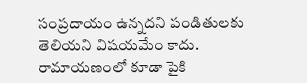సంప్రదాయం ఉన్నదని పండితులకు తెలియని విషయమేం కాదు. రామాయణంలో కూడా పైకి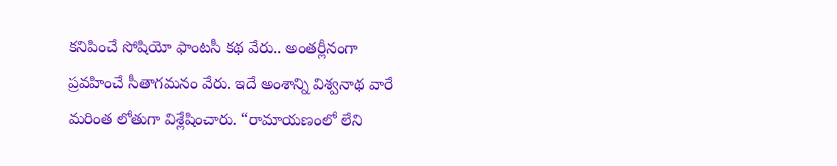కనిపించే సోషియో ఫాంటసీ కథ వేరు.. అంతర్లీనంగా ప్రవహించే సీతాగమనం వేరు. ఇదే అంశాన్ని విశ్వనాథ వారే మరింత లోతుగా విశ్లేషించారు. “రామాయణంలో లేని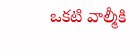ఒకటి వాల్మీకి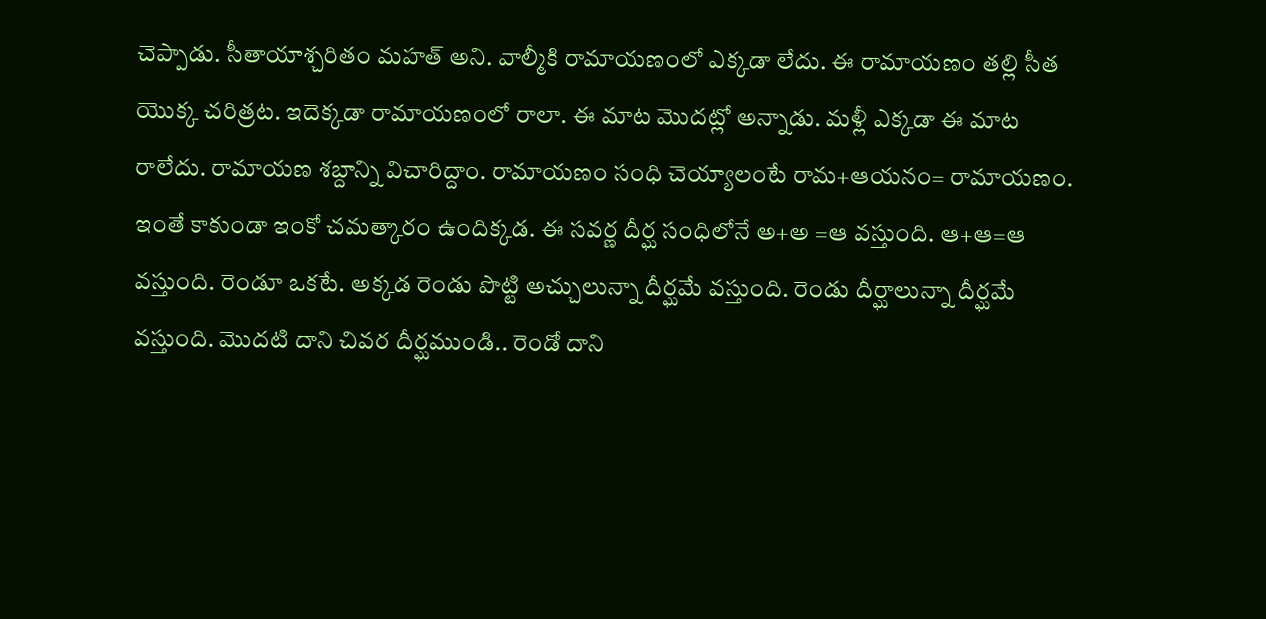చెప్పాడు. సీతాయాశ్చరితం మహత్ అని. వాల్మీకి రామాయణంలో ఎక్కడా లేదు. ఈ రామాయణం తల్లి సీత యొక్క చరిత్రట. ఇదెక్కడా రామాయణంలో రాలా. ఈ మాట మొదట్లో అన్నాడు. మళ్లీ ఎక్కడా ఈ మాట రాలేదు. రామాయణ శబ్దాన్ని విచారిద్దాం. రామాయణం సంధి చెయ్యాలంటే రామ+ఆయనం= రామాయణం. ఇంతే కాకుండా ఇంకో చమత్కారం ఉందిక్కడ. ఈ సవర్ణ దీర్ఘ సంధిలోనే అ+అ =ఆ వస్తుంది. ఆ+ఆ=ఆ వస్తుంది. రెండూ ఒకటే. అక్కడ రెండు పొట్టి అచ్చులున్నా దీర్ఘమే వస్తుంది. రెండు దీర్ఘాలున్నా దీర్ఘమే వస్తుంది. మొదటి దాని చివర దీర్ఘముండి.. రెండో దాని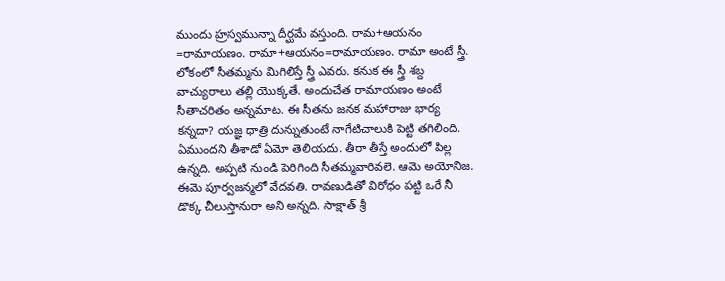ముందు హ్రస్వమున్నా దీర్ఘమే వస్తుంది. రామ+ఆయనం =రామాయణం. రామా+ఆయనం=రామాయణం. రామా అంటే స్త్రీ. లోకంలో సీతమ్మను మిగిలిస్తే స్త్రీ ఎవరు. కనుక ఈ స్త్రీ శబ్ద వాచ్యురాలు తల్లి యొక్కతే. అందుచేత రామాయణం అంటే సీతాచరితం అన్నమాట. ఈ సీతను జనక మహారాజు భార్య కన్నదా? యజ్ఞ ధాత్రి దున్నుతుంటే నాగేటిచాలుకి పెట్టి తగిలింది. ఏముందని తీశాడో ఏమో తెలియదు. తీరా తీస్తే అందులో పిల్ల ఉన్నది. అప్పటి నుండి పెరిగింది సీతమ్మవారివలె. ఆమె అయోనిజ. ఈమె పూర్వజన్మలో వేదవతి. రావణుడితో విరోధం పట్టి ఒరే నీ డొక్క చీలుస్తానురా అని అన్నది. సాక్షాత్ శ్రీ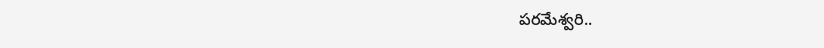పరమేశ్వరి..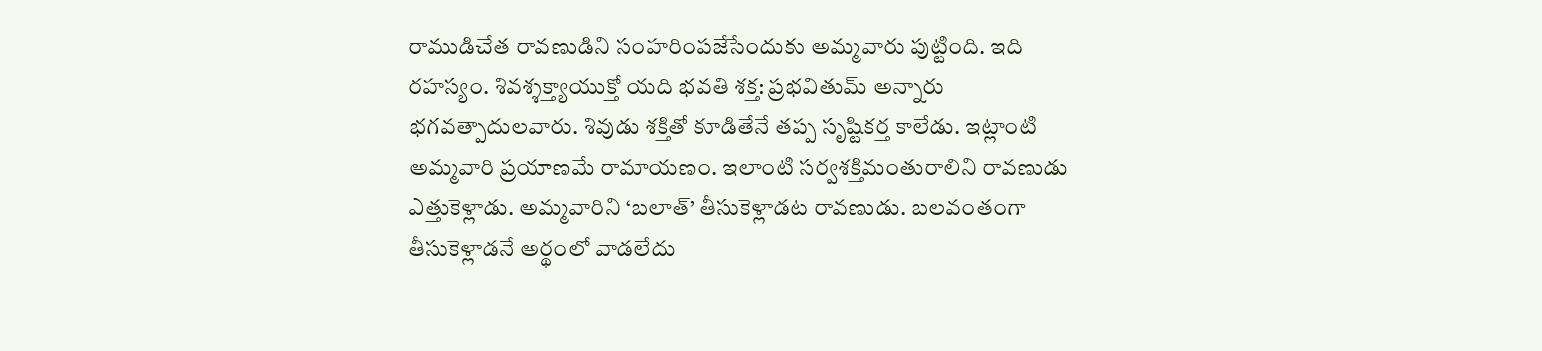రాముడిచేత రావణుడిని సంహరింపజేసేందుకు అమ్మవారు పుట్టింది. ఇది రహస్యం. శివశ్శక్త్యాయుక్తో యది భవతి శక్త: ప్రభవితుమ్ అన్నారు భగవత్పాదులవారు. శివుడు శక్తితో కూడితేనే తప్ప సృష్టికర్త కాలేడు. ఇట్లాంటి అమ్మవారి ప్రయాణమే రామాయణం. ఇలాంటి సర్వశక్తిమంతురాలిని రావణుడు ఎత్తుకెళ్లాడు. అమ్మవారిని ‘బలాత్’ తీసుకెళ్లాడట రావణుడు. బలవంతంగా తీసుకెళ్లాడనే అర్థంలో వాడలేదు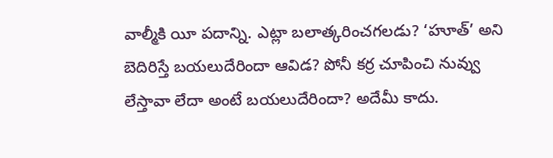వాల్మీకి యీ పదాన్ని. ఎట్లా బలాత్కరించగలడు? ‘హూత్’ అని బెదిరిస్తే బయలుదేరిందా ఆవిడ? పోనీ కర్ర చూపించి నువ్వు లేస్తావా లేదా అంటే బయలుదేరిందా? అదేమీ కాదు.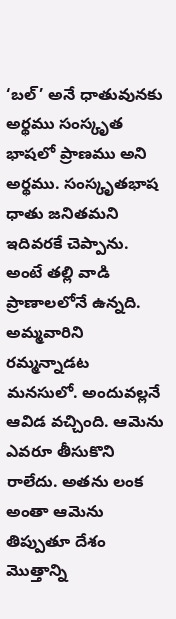‘బల్’ అనే ధాతువునకు అర్థము సంస్కృత భాషలో ప్రాణము అని అర్థము. సంస్కృతభాష ధాతు జనితమని ఇదివరకే చెప్పాను. అంటే తల్లి వాడి ప్రాణాలలోనే ఉన్నది. అమ్మవారిని రమ్మన్నాడట మనసులో. అందువల్లనే ఆవిడ వచ్చింది. ఆమెను ఎవరూ తీసుకొని రాలేదు. అతను లంక అంతా ఆమెను తిప్పుతూ దేశం మొత్తాన్ని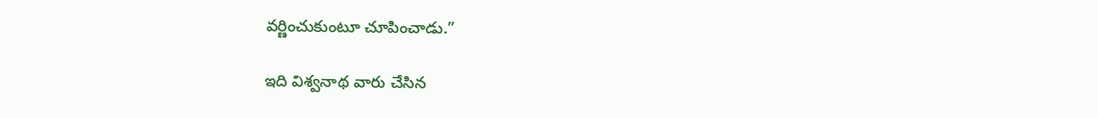వర్ణించుకుంటూ చూపించాడు.”

ఇది విశ్వనాథ వారు చేసిన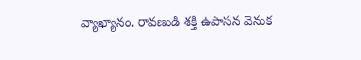వ్యాఖ్యానం. రావణుడి శక్తి ఉపాసన వెనుక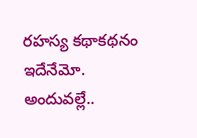రహస్య కథాకథనం ఇదేనేమో. అందువల్లే..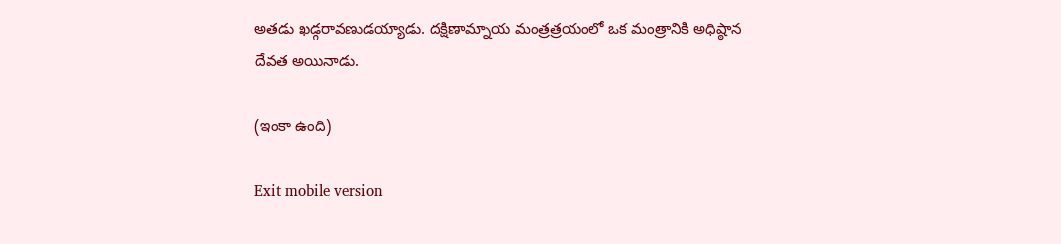అతడు ఖడ్గరావణుడయ్యాడు. దక్షిణామ్నాయ మంత్రత్రయంలో ఒక మంత్రానికి అధిష్ఠాన దేవత అయినాడు.

(ఇంకా ఉంది)

Exit mobile version